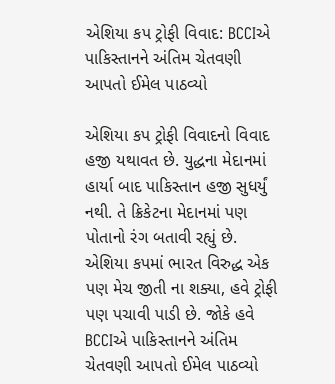એશિયા કપ ટ્રોફી વિવાદ: BCCIએ પાકિસ્તાનને અંતિમ ચેતવણી આપતો ઈમેલ પાઠવ્યો

એશિયા કપ ટ્રોફી વિવાદનો વિવાદ હજી યથાવત છે. યુદ્ધના મેદાનમાં હાર્યા બાદ પાકિસ્તાન હજી સુધર્યું નથી. તે ક્રિકેટના મેદાનમાં પણ પોતાનો રંગ બતાવી રહ્યું છે. એશિયા કપમાં ભારત વિરુદ્ધ એક પણ મેચ જીતી ના શક્યા, હવે ટ્રોફી પણ પચાવી પાડી છે. જોકે હવે BCCIએ પાકિસ્તાનને અંતિમ ચેતવણી આપતો ઈમેલ પાઠવ્યો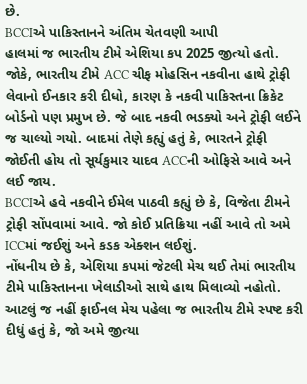છે.
BCCIએ પાકિસ્તાનને અંતિમ ચેતવણી આપી
હાલમાં જ ભારતીય ટીમે એશિયા કપ 2025 જીત્યો હતો. જોકે, ભારતીય ટીમે ACC ચીફ મોહસિન નકવીના હાથે ટ્રોફી લેવાનો ઈનકાર કરી દીધો, કારણ કે નકવી પાકિસ્તના ક્રિકેટ બોર્ડનો પણ પ્રમુખ છે. જે બાદ નકવી ભડક્યો અને ટ્રોફી લઈને જ ચાલ્યો ગયો. બાદમાં તેણે કહ્યું હતું કે, ભારતને ટ્રોફી જોઈતી હોય તો સૂર્યકુમાર યાદવ ACCની ઓફિસે આવે અને લઈ જાય.
BCCIએ હવે નકવીને ઈમેલ પાઠવી કહ્યું છે કે, વિજેતા ટીમને ટ્રોફી સોંપવામાં આવે. જો કોઈ પ્રતિક્રિયા નહીં આવે તો અમે ICCમાં જઈશું અને કડક એક્શન લઈશું.
નોંધનીય છે કે, એશિયા કપમાં જેટલી મેચ થઈ તેમાં ભારતીય ટીમે પાકિસ્તાનના ખેલાડીઓ સાથે હાથ મિલાવ્યો નહોતો. આટલું જ નહીં ફાઈનલ મેચ પહેલા જ ભારતીય ટીમે સ્પષ્ટ કરી દીધું હતું કે, જો અમે જીત્યા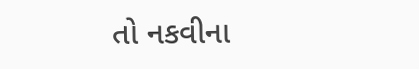તો નકવીના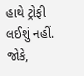હાથે ટ્રોફી લઈશું નહીં. જોકે,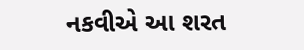નકવીએ આ શરત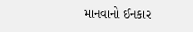માનવાનો ઈનકાર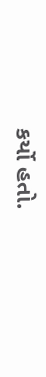કર્યો હતો.